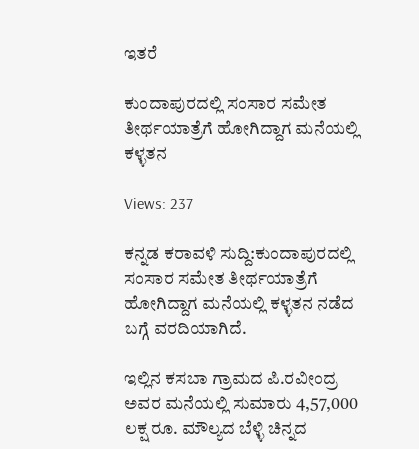ಇತರೆ

ಕುಂದಾಪುರದಲ್ಲಿ ಸಂಸಾರ ಸಮೇತ ತೀರ್ಥಯಾತ್ರೆಗೆ ಹೋಗಿದ್ದಾಗ ಮನೆಯಲ್ಲಿ ಕಳ್ಳತನ

Views: 237

ಕನ್ನಡ ಕರಾವಳಿ ಸುದ್ದಿ:ಕುಂದಾಪುರದಲ್ಲಿ ಸಂಸಾರ ಸಮೇತ ತೀರ್ಥಯಾತ್ರೆಗೆ ಹೋಗಿದ್ದಾಗ ಮನೆಯಲ್ಲಿ ಕಳ್ಳತನ ನಡೆದ ಬಗ್ಗೆ ವರದಿಯಾಗಿದೆ.

ಇಲ್ಲಿನ ಕಸಬಾ ಗ್ರಾಮದ ಪಿ.ರವೀಂದ್ರ ಅವರ ಮನೆಯಲ್ಲಿ ಸುಮಾರು 4,57,000 ಲಕ್ಷ ರೂ. ಮೌಲ್ಯದ ಬೆಳ್ಳಿ ಚಿನ್ನದ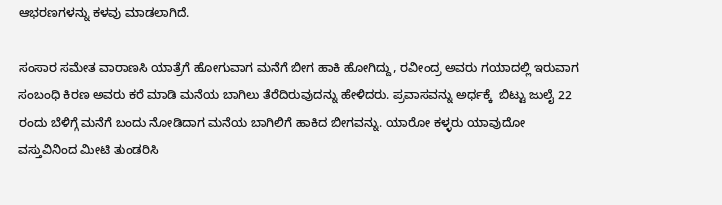ಆಭರಣಗಳನ್ನು ಕಳವು ಮಾಡಲಾಗಿದೆ.

ಸಂಸಾರ ಸಮೇತ ವಾರಾಣಸಿ ಯಾತ್ರೆಗೆ ಹೋಗುವಾಗ ಮನೆಗೆ ಬೀಗ ಹಾಕಿ ಹೋಗಿದ್ದು, ರವೀಂದ್ರ ಅವರು ಗಯಾದಲ್ಲಿ ಇರುವಾಗ ಸಂಬಂಧಿ ಕಿರಣ ಅವರು ಕರೆ ಮಾಡಿ ಮನೆಯ ಬಾಗಿಲು ತೆರೆದಿರುವುದನ್ನು ಹೇಳಿದರು. ಪ್ರವಾಸವನ್ನು ಅರ್ಧಕ್ಕೆ  ಬಿಟ್ಟು ಜುಲೈ 22 ರಂದು ಬೆಳಿಗ್ಗೆ ಮನೆಗೆ ಬಂದು ನೋಡಿದಾಗ ಮನೆಯ ಬಾಗಿಲಿಗೆ ಹಾಕಿದ ಬೀಗವನ್ನು. ಯಾರೋ ಕಳ್ಳರು ಯಾವುದೋ ವಸ್ತುವಿನಿಂದ ಮೀಟಿ ತುಂಡರಿಸಿ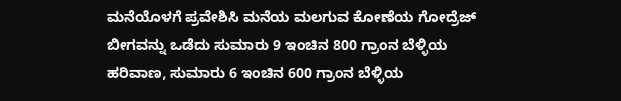ಮನೆಯೊಳಗೆ ಪ್ರವೇಶಿಸಿ ಮನೆಯ ಮಲಗುವ ಕೋಣೆಯ ಗೋದ್ರೆಜ್ ಬೀಗವನ್ನು ಒಡೆದು ಸುಮಾರು 9 ಇಂಚಿನ 800 ಗ್ರಾಂನ ಬೆಳ್ಳಿಯ ಹರಿವಾಣ, ಸುಮಾರು 6 ಇಂಚಿನ 600 ಗ್ರಾಂನ ಬೆಳ್ಳಿಯ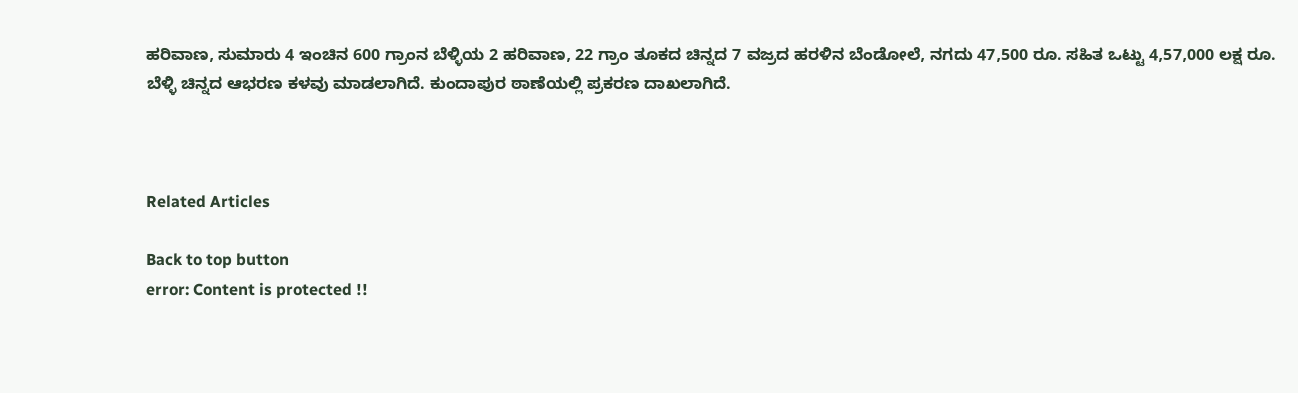ಹರಿವಾಣ, ಸುಮಾರು 4 ಇಂಚಿನ 600 ಗ್ರಾಂನ ಬೆಳ್ಳಿಯ 2 ಹರಿವಾಣ, 22 ಗ್ರಾಂ ತೂಕದ ಚಿನ್ನದ 7 ವಜ್ರದ ಹರಳಿನ ಬೆಂಡೋಲೆ, ನಗದು 47,500 ರೂ. ಸಹಿತ ಒಟ್ಟು 4,57,000 ಲಕ್ಷ ರೂ. ಬೆಳ್ಳಿ ಚಿನ್ನದ ಆಭರಣ ಕಳವು ಮಾಡಲಾಗಿದೆ. ಕುಂದಾಪುರ ಠಾಣೆಯಲ್ಲಿ ಪ್ರಕರಣ ದಾಖಲಾಗಿದೆ.



Related Articles

Back to top button
error: Content is protected !!